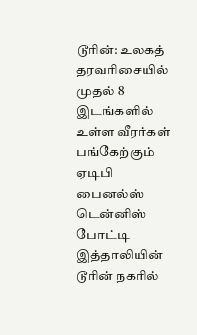டூரின்: உலகத் தரவரிசையில் முதல் 8 இடங்களில் உள்ள வீரர்கள் பங்கேற்கும் ஏடிபி பைனல்ஸ் டென்னிஸ் போட்டி இத்தாலியின் டூரின் நகரில்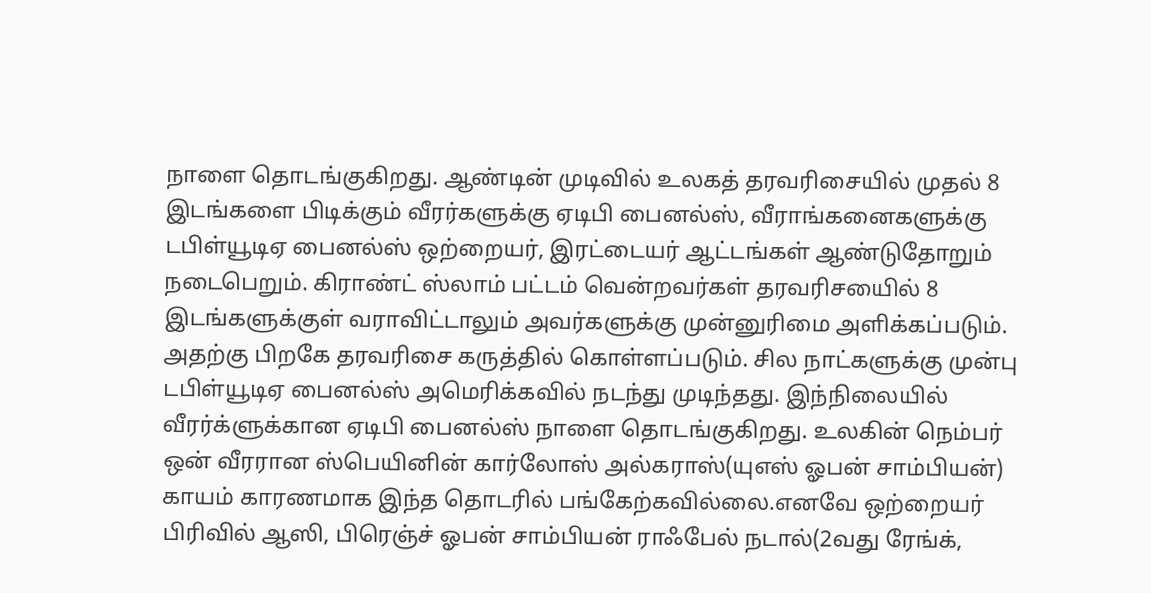நாளை தொடங்குகிறது. ஆண்டின் முடிவில் உலகத் தரவரிசையில் முதல் 8 இடங்களை பிடிக்கும் வீரர்களுக்கு ஏடிபி பைனல்ஸ், வீராங்கனைகளுக்கு டபிள்யூடிஏ பைனல்ஸ் ஒற்றையர், இரட்டையர் ஆட்டங்கள் ஆண்டுதோறும் நடைபெறும். கிராண்ட் ஸ்லாம் பட்டம் வென்றவர்கள் தரவரிசயைில் 8 இடங்களுக்குள் வராவிட்டாலும் அவர்களுக்கு முன்னுரிமை அளிக்கப்படும். அதற்கு பிறகே தரவரிசை கருத்தில் கொள்ளப்படும். சில நாட்களுக்கு முன்பு டபிள்யூடிஏ பைனல்ஸ் அமெரிக்கவில் நடந்து முடிந்தது. இந்நிலையில் வீரர்க்ளுக்கான ஏடிபி பைனல்ஸ் நாளை தொடங்குகிறது. உலகின் நெம்பர் ஒன் வீரரான ஸ்பெயினின் கார்லோஸ் அல்கராஸ்(யுஎஸ் ஓபன் சாம்பியன்) காயம் காரணமாக இந்த தொடரில் பங்கேற்கவில்லை.எனவே ஒற்றையர் பிரிவில் ஆஸி, பிரெஞ்ச் ஓபன் சாம்பியன் ராஃபேல் நடால்(2வது ரேங்க்,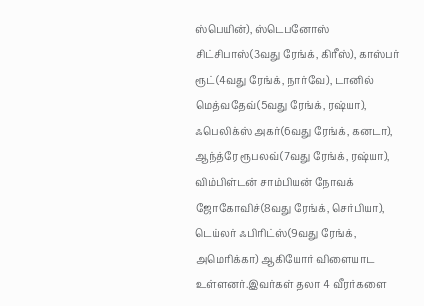ஸ்பெயின்), ஸ்டெபனோஸ் சிட்சிபாஸ்(3வது ரேங்க், கிரீஸ்), காஸ்பர் ரூட்(4வது ரேங்க், நார்வே), டானில் மெத்வதேவ்(5வது ரேங்க், ரஷ்யா), ஃபெலிக்ஸ் அகர்(6வது ரேங்க், கனடா), ஆந்த்ரே ரூபலவ்(7வது ரேங்க், ரஷ்யா), விம்பிள்டன் சாம்பியன் நோவக் ஜோகோவிச்(8வது ரேங்க், செர்பியா), டெய்லர் ஃபிரிட்ஸ்(9வது ரேங்க், அமெரிக்கா) ஆகியோர் விளையாட உள்ளனர்.இவர்கள் தலா 4 வீரர்களை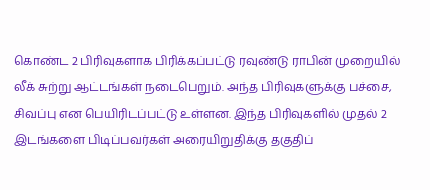கொண்ட 2 பிரிவுகளாக பிரிக்கப்பட்டு ரவுண்டு ராபின் முறையில் லீக் சுற்று ஆட்டங்கள் நடைபெறும். அந்த பிரிவுகளுக்கு பச்சை, சிவப்பு என பெயிரிடப்பட்டு உள்ளன. இந்த பிரிவுகளில் முதல் 2 இடங்களை பிடிப்பவர்கள் அரையிறுதிக்கு தகுதிப்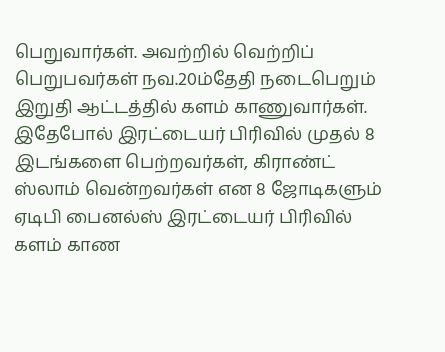பெறுவார்கள். அவற்றில் வெற்றிப் பெறுபவர்கள் நவ.20ம்தேதி நடைபெறும் இறுதி ஆட்டத்தில் களம் காணுவார்கள். இதேபோல் இரட்டையர் பிரிவில் முதல் 8 இடங்களை பெற்றவர்கள், கிராண்ட் ஸ்லாம் வென்றவர்கள் என 8 ஜோடிகளும் ஏடிபி பைனல்ஸ் இரட்டையர் பிரிவில் களம் காண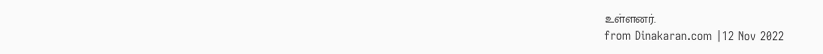உள்ளனர்.
from Dinakaran.com |12 Nov 2022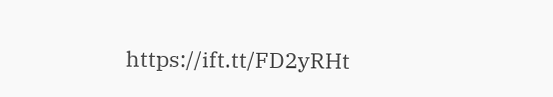https://ift.tt/FD2yRHt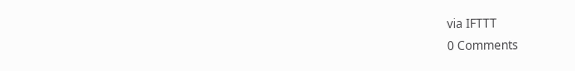via IFTTT
0 Comments